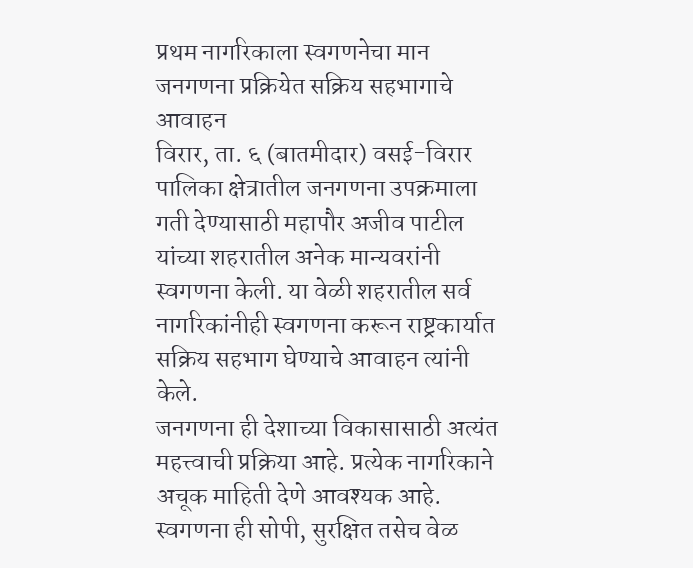प्रथम नागरिकाला स्वगणनेचा मान
जनगणना प्रक्रियेत सक्रिय सहभागाचे आवाहन
विरार, ता. ६ (बातमीदार) वसई-विरार पालिका क्षेत्रातील जनगणना उपक्रमाला गती देण्यासाठी महापौर अजीव पाटील यांच्या शहरातील अनेक मान्यवरांनी स्वगणना केली. या वेळी शहरातील सर्व नागरिकांनीही स्वगणना करून राष्ट्रकार्यात सक्रिय सहभाग घेण्याचे आवाहन त्यांनी केले.
जनगणना ही देशाच्या विकासासाठी अत्यंत महत्त्वाची प्रक्रिया आहे. प्रत्येक नागरिकाने अचूक माहिती देणे आवश्यक आहे. स्वगणना ही सोपी, सुरक्षित तसेच वेळ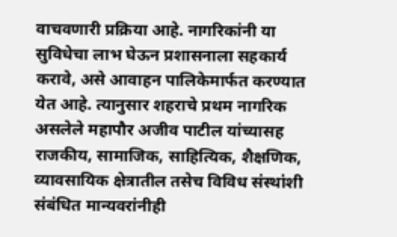वाचवणारी प्रक्रिया आहे. नागरिकांनी या सुविधेचा लाभ घेऊन प्रशासनाला सहकार्य करावे, असे आवाहन पालिकेमार्फत करण्यात येत आहे. त्यानुसार शहराचे प्रथम नागरिक असलेले महापौर अजीव पाटील यांच्यासह राजकीय, सामाजिक, साहित्यिक, शैक्षणिक, व्यावसायिक क्षेत्रातील तसेच विविध संस्थांशी संबंधित मान्यवरांनीही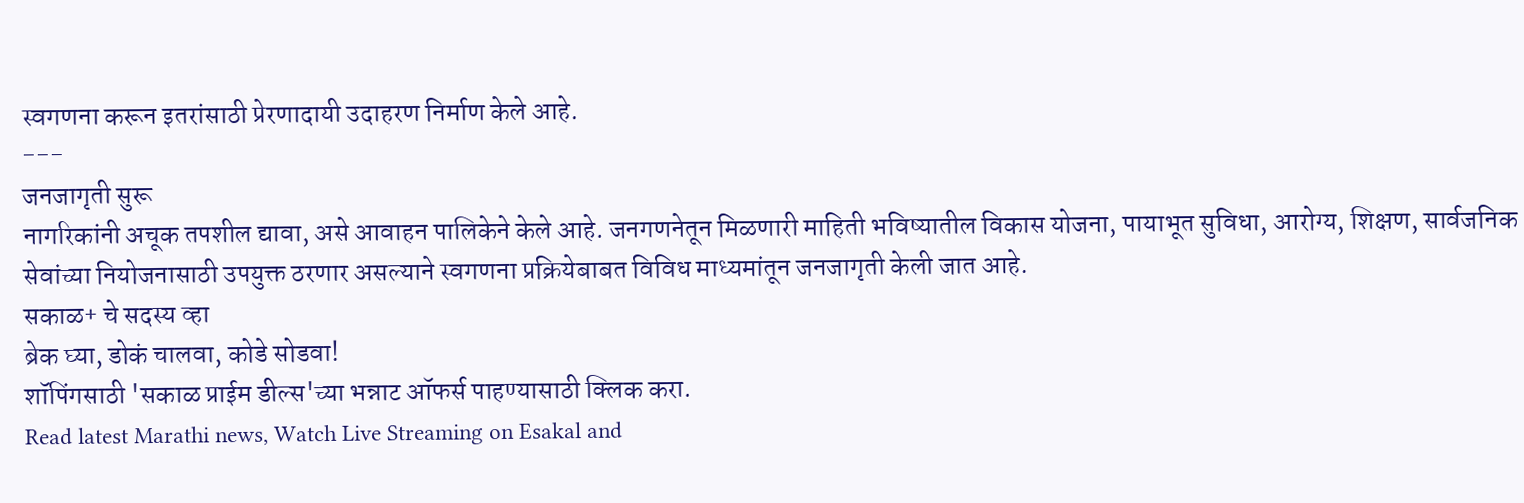स्वगणना करून इतरांसाठी प्रेरणादायी उदाहरण निर्माण केले आहे.
---
जनजागृती सुरू
नागरिकांनी अचूक तपशील द्यावा, असे आवाहन पालिकेने केले आहे. जनगणनेतून मिळणारी माहिती भविष्यातील विकास योजना, पायाभूत सुविधा, आरोग्य, शिक्षण, सार्वजनिक सेवांच्या नियोजनासाठी उपयुक्त ठरणार असल्याने स्वगणना प्रक्रियेबाबत विविध माध्यमांतून जनजागृती केली जात आहे.
सकाळ+ चे सदस्य व्हा
ब्रेक घ्या, डोकं चालवा, कोडे सोडवा!
शॉपिंगसाठी 'सकाळ प्राईम डील्स'च्या भन्नाट ऑफर्स पाहण्यासाठी क्लिक करा.
Read latest Marathi news, Watch Live Streaming on Esakal and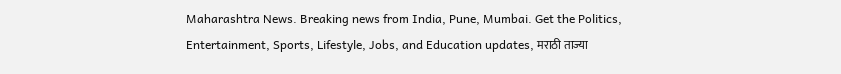Maharashtra News. Breaking news from India, Pune, Mumbai. Get the Politics, Entertainment, Sports, Lifestyle, Jobs, and Education updates, मराठी ताज्या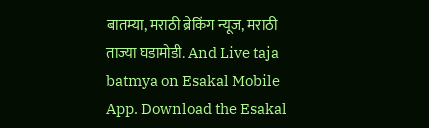बातम्या, मराठी ब्रेकिंग न्यूज, मराठी ताज्या घडामोडी. And Live taja batmya on Esakal Mobile App. Download the Esakal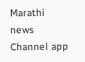Marathi news Channel app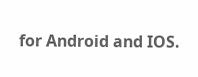for Android and IOS.